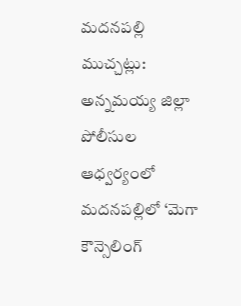మదనపల్లి ముచ్చట్లు:
అన్నమయ్య జిల్లా పోలీసుల ఆధ్వర్యంలో మదనపల్లిలో ‘మెగా కౌన్సెలింగ్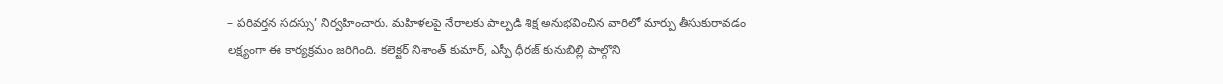– పరివర్తన సదస్సు’ నిర్వహించారు. మహిళలపై నేరాలకు పాల్పడి శిక్ష అనుభవించిన వారిలో మార్పు తీసుకురావడం లక్ష్యంగా ఈ కార్యక్రమం జరిగింది. కలెక్టర్ నిశాంత్ కుమార్, ఎస్పీ ధీరజ్ కునుబిల్లి పాల్గొని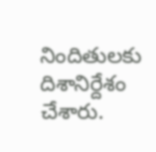నిందితులకు దిశానిర్దేశం చేశారు.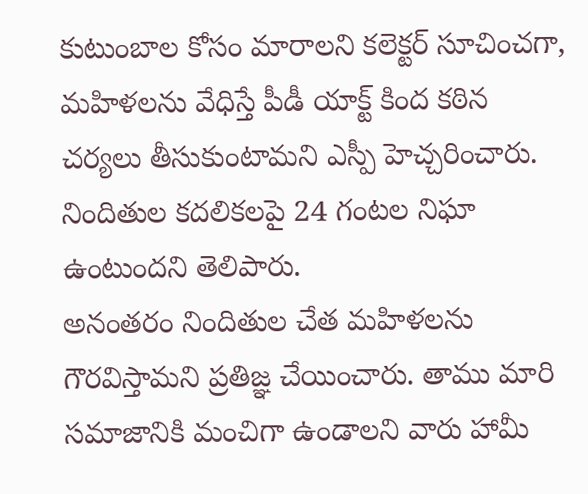కుటుంబాల కోసం మారాలని కలెక్టర్ సూచించగా, మహిళలను వేధిస్తే పీడీ యాక్ట్ కింద కఠిన చర్యలు తీసుకుంటామని ఎస్పీ హెచ్చరించారు. నిందితుల కదలికలపై 24 గంటల నిఘా ఉంటుందని తెలిపారు.
అనంతరం నిందితుల చేత మహిళలను గౌరవిస్తామని ప్రతిజ్ఞ చేయించారు. తాము మారి సమాజానికి మంచిగా ఉండాలని వారు హామీ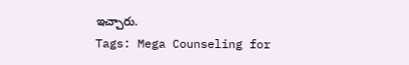ఇచ్చారు.
Tags: Mega Counseling for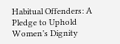Habitual Offenders: A Pledge to Uphold Women’s Dignity